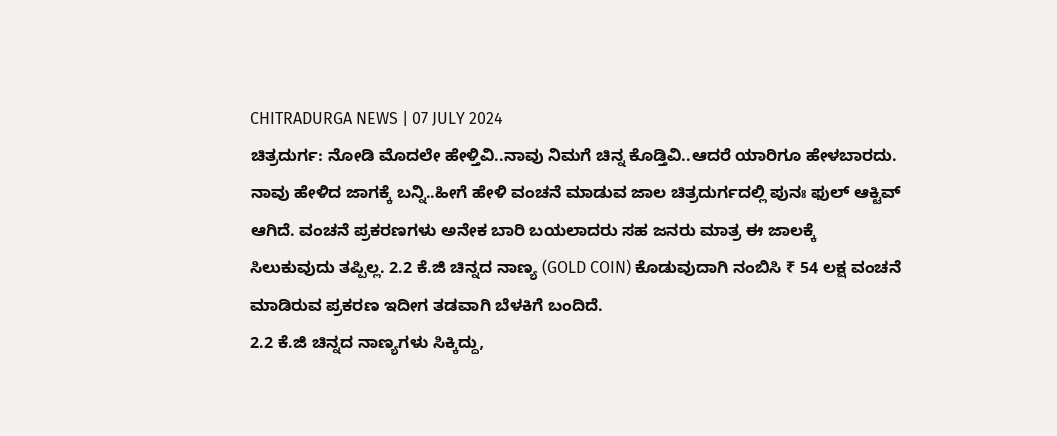CHITRADURGA NEWS | 07 JULY 2024
ಚಿತ್ರದುರ್ಗ: ನೋಡಿ ಮೊದಲೇ ಹೇಳ್ತಿವಿ..ನಾವು ನಿಮಗೆ ಚಿನ್ನ ಕೊಡ್ತಿವಿ..ಆದರೆ ಯಾರಿಗೂ ಹೇಳಬಾರದು. ನಾವು ಹೇಳಿದ ಜಾಗಕ್ಕೆ ಬನ್ನಿ..ಹೀಗೆ ಹೇಳಿ ವಂಚನೆ ಮಾಡುವ ಜಾಲ ಚಿತ್ರದುರ್ಗದಲ್ಲಿ ಪುನಃ ಫುಲ್ ಆಕ್ಟಿವ್ ಆಗಿದೆ. ವಂಚನೆ ಪ್ರಕರಣಗಳು ಅನೇಕ ಬಾರಿ ಬಯಲಾದರು ಸಹ ಜನರು ಮಾತ್ರ ಈ ಜಾಲಕ್ಕೆ ಸಿಲುಕುವುದು ತಪ್ಪಿಲ್ಲ. 2.2 ಕೆ.ಜಿ ಚಿನ್ನದ ನಾಣ್ಯ (GOLD COIN) ಕೊಡುವುದಾಗಿ ನಂಬಿಸಿ ₹ 54 ಲಕ್ಷ ವಂಚನೆ ಮಾಡಿರುವ ಪ್ರಕರಣ ಇದೀಗ ತಡವಾಗಿ ಬೆಳಕಿಗೆ ಬಂದಿದೆ.
2.2 ಕೆ.ಜಿ ಚಿನ್ನದ ನಾಣ್ಯಗಳು ಸಿಕ್ಕಿದ್ದು,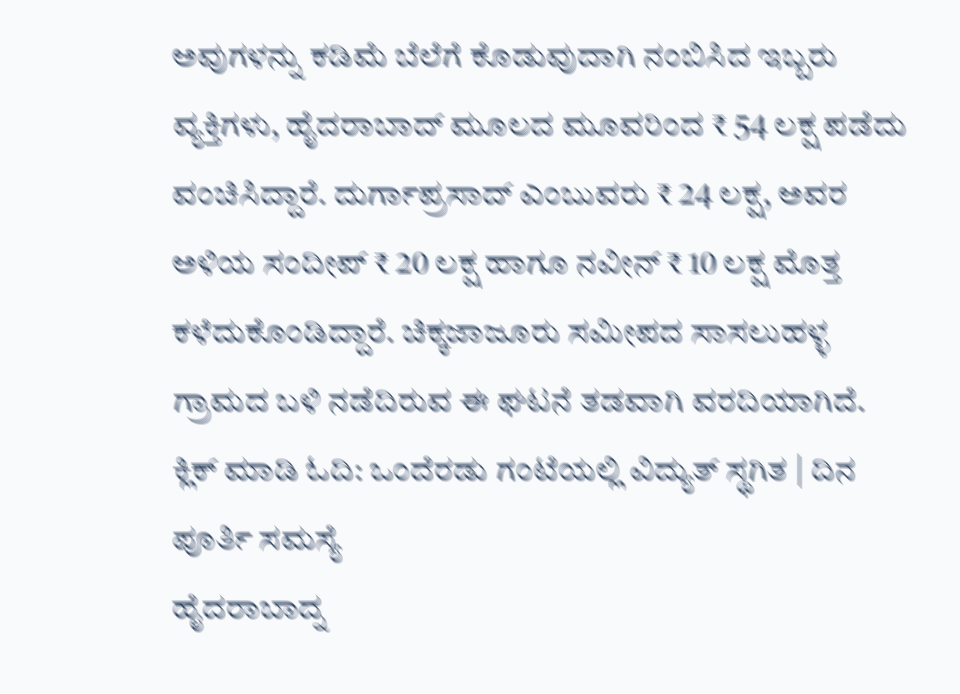ಅವುಗಳನ್ನು ಕಡಿಮೆ ಬೆಲೆಗೆ ಕೊಡುವುದಾಗಿ ನಂಬಿಸಿದ ಇಬ್ಬರು ವ್ಯಕ್ತಿಗಳು, ಹೈದರಾಬಾದ್ ಮೂಲದ ಮೂವರಿಂದ ₹ 54 ಲಕ್ಷ ಪಡೆದು ವಂಚಿಸಿದ್ದಾರೆ. ದುರ್ಗಾಪ್ರಸಾದ್ ಎಂಬುವರು ₹ 24 ಲಕ್ಷ, ಅವರ ಅಳಿಯ ಸಂದೀಪ್ ₹ 20 ಲಕ್ಷ ಹಾಗೂ ನವೀನ್ ₹ 10 ಲಕ್ಷ ಮೊತ್ತ ಕಳೆದುಕೊಂಡಿದ್ದಾರೆ. ಚಿಕ್ಕಜಾಜೂರು ಸಮೀಪದ ಸಾಸಲುಹಳ್ಳ ಗ್ರಾಮದ ಬಳಿ ನಡೆದಿರುವ ಈ ಘಟನೆ ತಡವಾಗಿ ವರದಿಯಾಗಿದೆ.
ಕ್ಲಿಕ್ ಮಾಡಿ ಓದಿ: ಒಂದೆರಡು ಗಂಟೆಯಲ್ಲಿ ವಿದ್ಯುತ್ ಸ್ಥಗಿತ | ದಿನ ಪೂರ್ತಿ ಸಮಸ್ಯೆ
ಹೈದರಾಬಾದ್ನ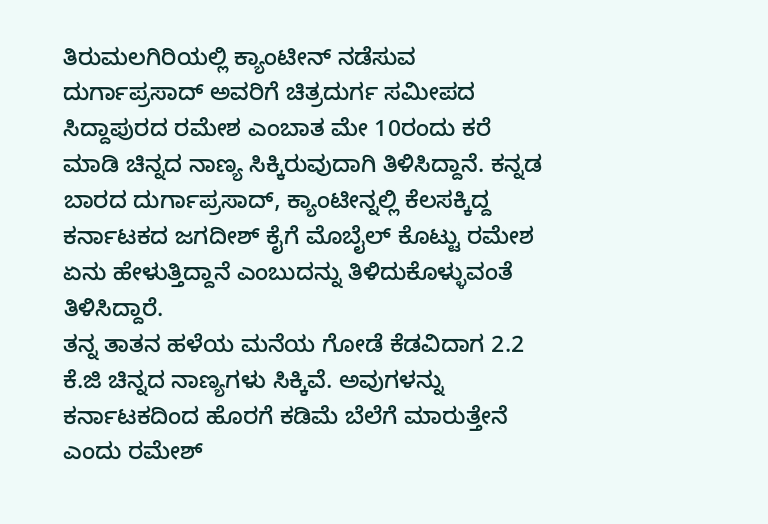ತಿರುಮಲಗಿರಿಯಲ್ಲಿ ಕ್ಯಾಂಟೀನ್ ನಡೆಸುವ ದುರ್ಗಾಪ್ರಸಾದ್ ಅವರಿಗೆ ಚಿತ್ರದುರ್ಗ ಸಮೀಪದ ಸಿದ್ದಾಪುರದ ರಮೇಶ ಎಂಬಾತ ಮೇ 10ರಂದು ಕರೆ ಮಾಡಿ ಚಿನ್ನದ ನಾಣ್ಯ ಸಿಕ್ಕಿರುವುದಾಗಿ ತಿಳಿಸಿದ್ದಾನೆ. ಕನ್ನಡ ಬಾರದ ದುರ್ಗಾಪ್ರಸಾದ್, ಕ್ಯಾಂಟೀನ್ನಲ್ಲಿ ಕೆಲಸಕ್ಕಿದ್ದ ಕರ್ನಾಟಕದ ಜಗದೀಶ್ ಕೈಗೆ ಮೊಬೈಲ್ ಕೊಟ್ಟು ರಮೇಶ ಏನು ಹೇಳುತ್ತಿದ್ದಾನೆ ಎಂಬುದನ್ನು ತಿಳಿದುಕೊಳ್ಳುವಂತೆ ತಿಳಿಸಿದ್ದಾರೆ.
ತನ್ನ ತಾತನ ಹಳೆಯ ಮನೆಯ ಗೋಡೆ ಕೆಡವಿದಾಗ 2.2 ಕೆ.ಜಿ ಚಿನ್ನದ ನಾಣ್ಯಗಳು ಸಿಕ್ಕಿವೆ. ಅವುಗಳನ್ನು ಕರ್ನಾಟಕದಿಂದ ಹೊರಗೆ ಕಡಿಮೆ ಬೆಲೆಗೆ ಮಾರುತ್ತೇನೆ ಎಂದು ರಮೇಶ್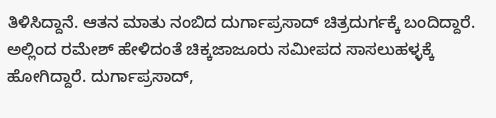ತಿಳಿಸಿದ್ದಾನೆ. ಆತನ ಮಾತು ನಂಬಿದ ದುರ್ಗಾಪ್ರಸಾದ್ ಚಿತ್ರದುರ್ಗಕ್ಕೆ ಬಂದಿದ್ದಾರೆ. ಅಲ್ಲಿಂದ ರಮೇಶ್ ಹೇಳಿದಂತೆ ಚಿಕ್ಕಜಾಜೂರು ಸಮೀಪದ ಸಾಸಲುಹಳ್ಳಕ್ಕೆ ಹೋಗಿದ್ದಾರೆ. ದುರ್ಗಾಪ್ರಸಾದ್,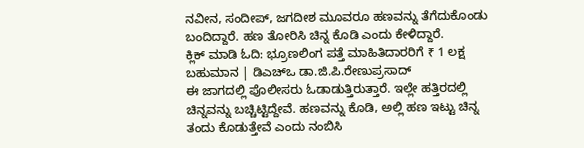ನವೀನ, ಸಂದೀಪ್, ಜಗದೀಶ ಮೂವರೂ ಹಣವನ್ನು ತೆಗೆದುಕೊಂಡು ಬಂದಿದ್ದಾರೆ. ಹಣ ತೋರಿಸಿ ಚಿನ್ನ ಕೊಡಿ ಎಂದು ಕೇಳಿದ್ದಾರೆ.
ಕ್ಲಿಕ್ ಮಾಡಿ ಓದಿ: ಭ್ರೂಣಲಿಂಗ ಪತ್ತೆ ಮಾಹಿತಿದಾರರಿಗೆ ₹ 1 ಲಕ್ಷ ಬಹುಮಾನ | ಡಿಎಚ್ಒ ಡಾ.ಜಿ.ಪಿ.ರೇಣುಪ್ರಸಾದ್
ಈ ಜಾಗದಲ್ಲಿ ಪೊಲೀಸರು ಓಡಾಡುತ್ತಿರುತ್ತಾರೆ. ಇಲ್ಲೇ ಹತ್ತಿರದಲ್ಲಿ ಚಿನ್ನವನ್ನು ಬಚ್ಚಿಟ್ಟಿದ್ದೇವೆ. ಹಣವನ್ನು ಕೊಡಿ, ಅಲ್ಲಿ ಹಣ ಇಟ್ಟು ಚಿನ್ನ ತಂದು ಕೊಡುತ್ತೇವೆ ಎಂದು ನಂಬಿಸಿ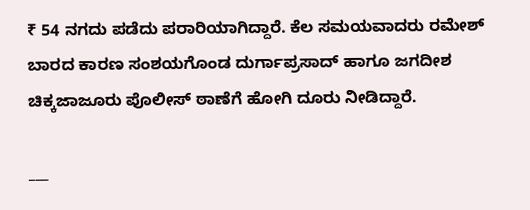₹ 54 ನಗದು ಪಡೆದು ಪರಾರಿಯಾಗಿದ್ದಾರೆ. ಕೆಲ ಸಮಯವಾದರು ರಮೇಶ್ ಬಾರದ ಕಾರಣ ಸಂಶಯಗೊಂಡ ದುರ್ಗಾಪ್ರಸಾದ್ ಹಾಗೂ ಜಗದೀಶ ಚಿಕ್ಕಜಾಜೂರು ಪೊಲೀಸ್ ಠಾಣೆಗೆ ಹೋಗಿ ದೂರು ನೀಡಿದ್ದಾರೆ.

___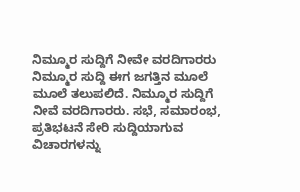ನಿಮ್ಮೂರ ಸುದ್ದಿಗೆ ನೀವೇ ವರದಿಗಾರರು
ನಿಮ್ಮೂರ ಸುದ್ದಿ ಈಗ ಜಗತ್ತಿನ ಮೂಲೆ ಮೂಲೆ ತಲುಪಲಿದೆ. ನಿಮ್ಮೂರ ಸುದ್ದಿಗೆ ನೀವೆ ವರದಿಗಾರರು. ಸಭೆ, ಸಮಾರಂಭ, ಪ್ರತಿಭಟನೆ ಸೇರಿ ಸುದ್ದಿಯಾಗುವ ವಿಚಾರಗಳನ್ನು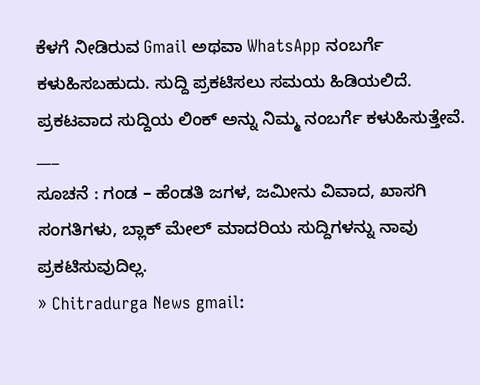ಕೆಳಗೆ ನೀಡಿರುವ Gmail ಅಥವಾ WhatsApp ನಂಬರ್ಗೆ ಕಳುಹಿಸಬಹುದು. ಸುದ್ದಿ ಪ್ರಕಟಿಸಲು ಸಮಯ ಹಿಡಿಯಲಿದೆ. ಪ್ರಕಟವಾದ ಸುದ್ದಿಯ ಲಿಂಕ್ ಅನ್ನು ನಿಮ್ಮ ನಂಬರ್ಗೆ ಕಳುಹಿಸುತ್ತೇವೆ.
___
ಸೂಚನೆ : ಗಂಡ – ಹೆಂಡತಿ ಜಗಳ, ಜಮೀನು ವಿವಾದ, ಖಾಸಗಿ ಸಂಗತಿಗಳು, ಬ್ಲಾಕ್ ಮೇಲ್ ಮಾದರಿಯ ಸುದ್ದಿಗಳನ್ನು ನಾವು ಪ್ರಕಟಿಸುವುದಿಲ್ಲ.
» Chitradurga News gmail: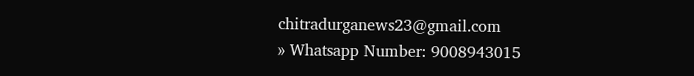chitradurganews23@gmail.com
» Whatsapp Number: 9008943015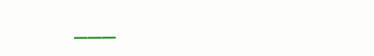___